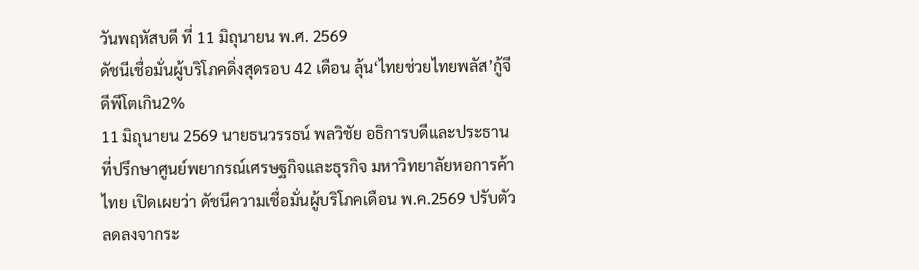วันพฤหัสบดี ที่ 11 มิถุนายน พ.ศ. 2569
ดัชนีเชื่อมั่นผู้บริโภคดิ่งสุดรอบ 42 เดือน ลุ้น‘ไทยช่วยไทยพลัส’กู้จีดีพีโตเกิน2%
11 มิถุนายน 2569 นายธนวรรธน์ พลวิชัย อธิการบดีและประธานที่ปรึกษาศูนย์พยากรณ์เศรษฐกิจและธุรกิจ มหาวิทยาลัยหอการค้าไทย เปิดเผยว่า ดัชนีความเชื่อมั่นผู้บริโภคเดือน พ.ค.2569 ปรับตัวลดลงจากระ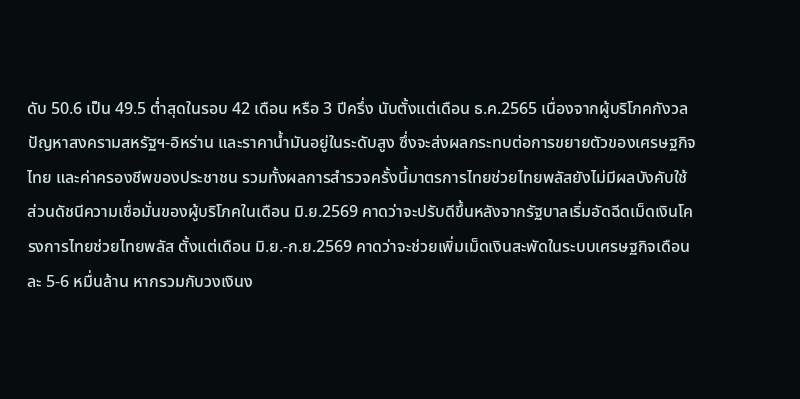ดับ 50.6 เป็น 49.5 ต่ำสุดในรอบ 42 เดือน หรือ 3 ปีครึ่ง นับตั้งแต่เดือน ธ.ค.2565 เนื่องจากผู้บริโภคกังวลปัญหาสงครามสหรัฐฯ-อิหร่าน และราคาน้ำมันอยู่ในระดับสูง ซึ่งจะส่งผลกระทบต่อการขยายตัวของเศรษฐกิจไทย และค่าครองชีพของประชาชน รวมทั้งผลการสำรวจครั้งนี้มาตรการไทยช่วยไทยพลัสยังไม่มีผลบังคับใช้
ส่วนดัชนีความเชื่อมั่นของผู้บริโภคในเดือน มิ.ย.2569 คาดว่าจะปรับดีขึ้นหลังจากรัฐบาลเริ่มอัดฉีดเม็ดเงินโครงการไทยช่วยไทยพลัส ตั้งแต่เดือน มิ.ย.-ก.ย.2569 คาดว่าจะช่วยเพิ่มเม็ดเงินสะพัดในระบบเศรษฐกิจเดือนละ 5-6 หมื่นล้าน หากรวมกับวงเงินง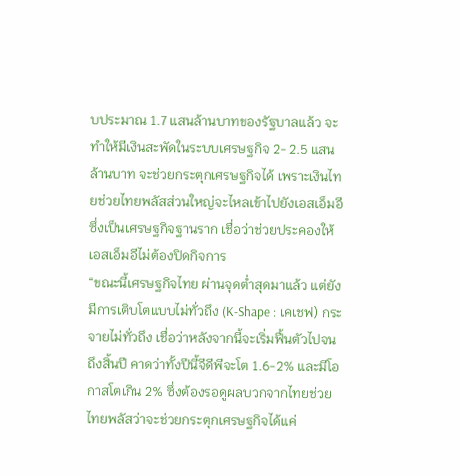บประมาณ 1.7 แสนล้านบาทของรัฐบาลแล้ว จะทำให้มีเงินสะพัดในระบบเศรษฐกิจ 2- 2.5 แสนล้านบาท จะช่วยกระตุกเศรษฐกิจได้ เพราะเงินไทยช่วยไทยพลัสส่วนใหญ่จะไหลเข้าไปยังเอสเอ็มอีซึ่งเป็นเศรษฐกิจฐานราก เชื่อว่าช่วยประคองให้เอสเอ็มอีไม่ต้องปิดกิจการ
“ขณะนี้เศรษฐกิจไทย ผ่านจุดต่ำสุดมาแล้ว แต่ยังมีการเติบโตแบบไม่ทั่วถึง (K-Shape : เคเชฟ) กระจายไม่ทั่วถึง เชื่อว่าหลังจากนี้จะเริ่มฟื้นตัวไปจนถึงสิ้นปี คาดว่าทั้งปีนี้จีดีพีจะโต 1.6-2% และมีโอกาสโตเกิน 2% ซึ่งต้องรอดูผลบวกจากไทยช่วยไทยพลัสว่าจะช่วยกระตุกเศรษฐกิจได้แค่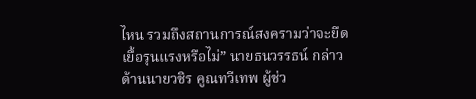ไหน รวมถึงสถานการณ์สงครามว่าจะยืดเยื้อรุนแรงหรือไม่” นายธนวรรธน์ กล่าว
ด้านนายวชิร คูณทวีเทพ ผู้ช่ว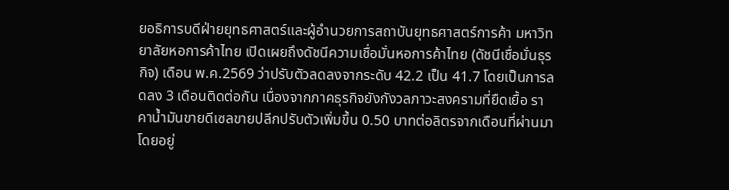ยอธิการบดีฝ่ายยุทธศาสตร์และผู้อำนวยการสถาบันยุทธศาสตร์การค้า มหาวิทยาลัยหอการค้าไทย เปิดเผยถึงดัชนีความเชื่อมั่นหอการค้าไทย (ดัชนีเชื่อมั่นธุรกิจ) เดือน พ.ค.2569 ว่าปรับตัวลดลงจากระดับ 42.2 เป็น 41.7 โดยเป็นการลดลง 3 เดือนติดต่อกัน เนื่องจากภาคธุรกิจยังกังวลภาวะสงครามที่ยืดเยื้อ ราคาน้ำมันขายดีเซลขายปลีกปรับตัวเพิ่มขึ้น 0.50 บาทต่อลิตรจากเดือนที่ผ่านมา โดยอยู่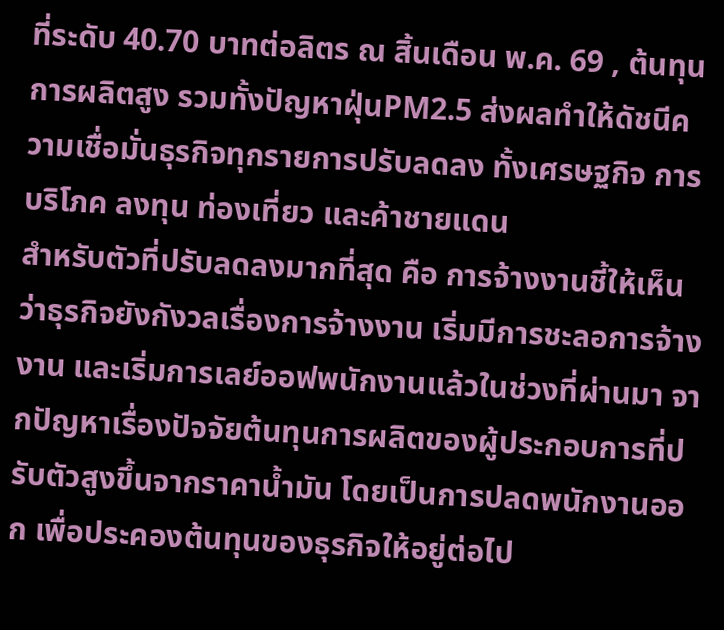ที่ระดับ 40.70 บาทต่อลิตร ณ สิ้นเดือน พ.ค. 69 , ต้นทุนการผลิตสูง รวมทั้งปัญหาฝุ่นPM2.5 ส่งผลทำให้ดัชนีความเชื่อมั่นธุรกิจทุกรายการปรับลดลง ทั้งเศรษฐกิจ การบริโภค ลงทุน ท่องเที่ยว และค้าชายแดน
สำหรับตัวที่ปรับลดลงมากที่สุด คือ การจ้างงานชี้ให้เห็นว่าธุรกิจยังกังวลเรื่องการจ้างงาน เริ่มมีการชะลอการจ้างงาน และเริ่มการเลย์ออฟพนักงานแล้วในช่วงที่ผ่านมา จากปัญหาเรื่องปัจจัยต้นทุนการผลิตของผู้ประกอบการที่ปรับตัวสูงขึ้นจากราคาน้ำมัน โดยเป็นการปลดพนักงานออก เพื่อประคองต้นทุนของธุรกิจให้อยู่ต่อไป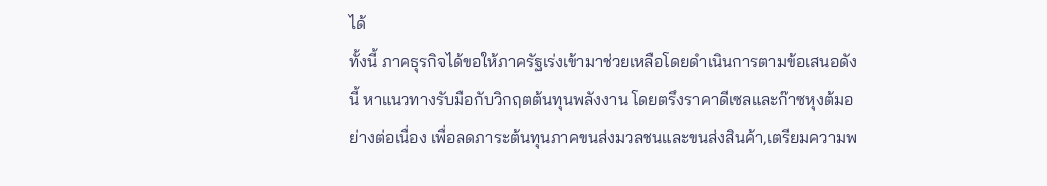ได้
ทั้งนี้ ภาคธุรกิจได้ขอให้ภาครัฐเร่งเข้ามาช่วยเหลือโดยดำเนินการตามข้อเสนอดังนี้ หาแนวทางรับมือกับวิกฤตต้นทุนพลังงาน โดยตรึงราคาดีเซลและก๊าซหุงต้มอย่างต่อเนื่อง เพื่อลดภาระต้นทุนภาคขนส่งมวลชนและขนส่งสินค้า,เตรียมความพ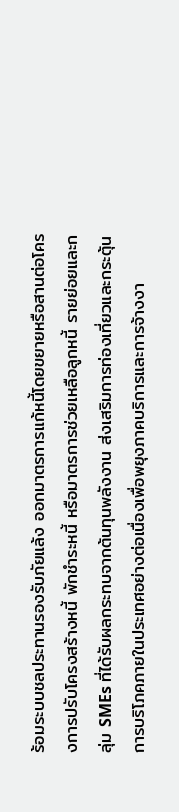ร้อมระบบชลประทานรองรับภัยแล้ง ออกมาตรการแก้หนี้โดยขยายหรือสานต่อโครงการปรับโครงสร้างหนี้ พักชำระหนี้ หรือมาตรการช่วยเหลือลูกหนี้ รายย่อยและกลุ่ม SMEs ที่ได้รับผลกระทบจากต้นทุนพลังงาน ส่งเสริมการท่องเที่ยวและกระตุ้นการบริโภคภายในประเทศอย่างต่อเนื่องเพื่อพยุงภาคบริการและการจ้างงา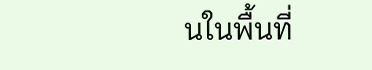นในพื้นที่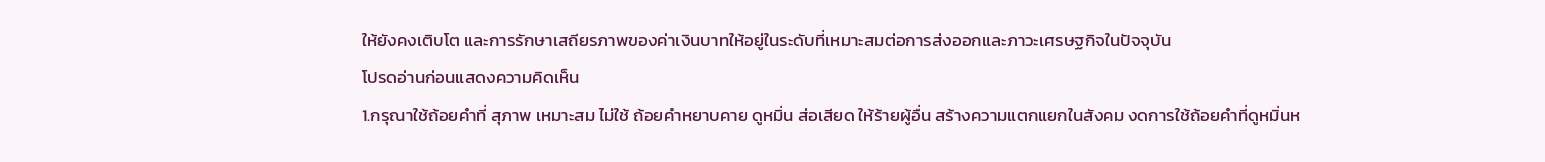ให้ยังคงเติบโต และการรักษาเสถียรภาพของค่าเงินบาทให้อยู่ในระดับที่เหมาะสมต่อการส่งออกและภาวะเศรษฐกิจในปัจจุบัน
โปรดอ่านก่อนแสดงความคิดเห็น
1.กรุณาใช้ถ้อยคำที่ สุภาพ เหมาะสม ไม่ใช้ ถ้อยคำหยาบคาย ดูหมิ่น ส่อเสียด ให้ร้ายผู้อื่น สร้างความแตกแยกในสังคม งดการใช้ถ้อยคำที่ดูหมิ่นห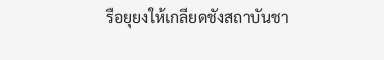รือยุยงให้เกลียดชังสถาบันชา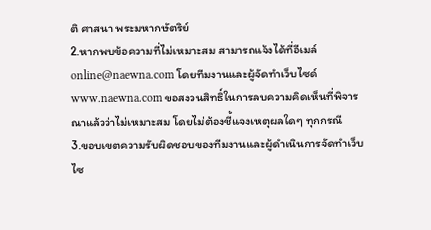ติ ศาสนา พระมหากษัตริย์
2.หากพบข้อความที่ไม่เหมาะสม สามารถแจ้งได้ที่อีเมล์ online@naewna.com โดยทีมงานและผู้จัดทำเว็บไซด์ www.naewna.com ขอสงวนสิทธิ์ในการลบความคิดเห็นที่พิจารณาแล้วว่าไม่เหมาะสม โดยไม่ต้องชี้แจงเหตุผลใดๆ ทุกกรณี
3.ขอบเขตความรับผิดชอบของทีมงานและผู้ดำเนินการจัดทำเว็บไซ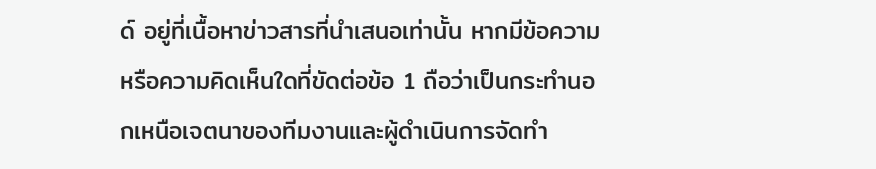ด์ อยู่ที่เนื้อหาข่าวสารที่นำเสนอเท่านั้น หากมีข้อความหรือความคิดเห็นใดที่ขัดต่อข้อ 1 ถือว่าเป็นกระทำนอกเหนือเจตนาของทีมงานและผู้ดำเนินการจัดทำ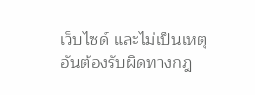เว็บไซด์ และไม่เป็นเหตุอันต้องรับผิดทางกฎ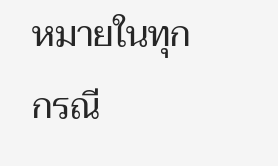หมายในทุกกรณี